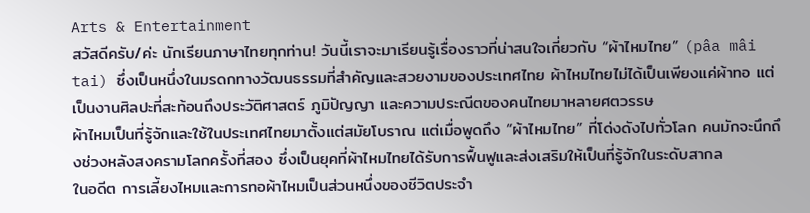Arts & Entertainment
สวัสดีครับ/ค่ะ นักเรียนภาษาไทยทุกท่าน! วันนี้เราจะมาเรียนรู้เรื่องราวที่น่าสนใจเกี่ยวกับ “ผ้าไหมไทย” (pâa mâi tai) ซึ่งเป็นหนึ่งในมรดกทางวัฒนธรรมที่สำคัญและสวยงามของประเทศไทย ผ้าไหมไทยไม่ได้เป็นเพียงแค่ผ้าทอ แต่เป็นงานศิลปะที่สะท้อนถึงประวัติศาสตร์ ภูมิปัญญา และความประณีตของคนไทยมาหลายศตวรรษ
ผ้าไหมเป็นที่รู้จักและใช้ในประเทศไทยมาตั้งแต่สมัยโบราณ แต่เมื่อพูดถึง “ผ้าไหมไทย” ที่โด่งดังไปทั่วโลก คนมักจะนึกถึงช่วงหลังสงครามโลกครั้งที่สอง ซึ่งเป็นยุคที่ผ้าไหมไทยได้รับการฟื้นฟูและส่งเสริมให้เป็นที่รู้จักในระดับสากล
ในอดีต การเลี้ยงไหมและการทอผ้าไหมเป็นส่วนหนึ่งของชีวิตประจำ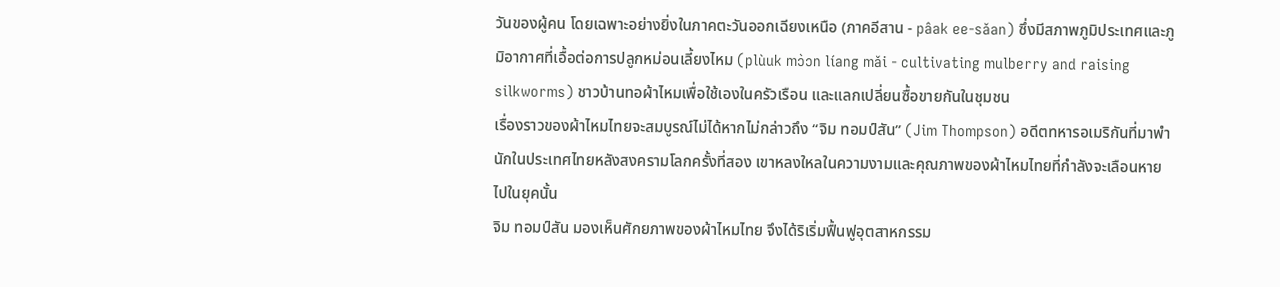วันของผู้คน โดยเฉพาะอย่างยิ่งในภาคตะวันออกเฉียงเหนือ (ภาคอีสาน - pâak ee-sǎan) ซึ่งมีสภาพภูมิประเทศและภูมิอากาศที่เอื้อต่อการปลูกหม่อนเลี้ยงไหม (plùuk mɔ̀ɔn líang mǎi - cultivating mulberry and raising silkworms) ชาวบ้านทอผ้าไหมเพื่อใช้เองในครัวเรือน และแลกเปลี่ยนซื้อขายกันในชุมชน
เรื่องราวของผ้าไหมไทยจะสมบูรณ์ไม่ได้หากไม่กล่าวถึง “จิม ทอมป์สัน” (Jim Thompson) อดีตทหารอเมริกันที่มาพำนักในประเทศไทยหลังสงครามโลกครั้งที่สอง เขาหลงใหลในความงามและคุณภาพของผ้าไหมไทยที่กำลังจะเลือนหายไปในยุคนั้น
จิม ทอมป์สัน มองเห็นศักยภาพของผ้าไหมไทย จึงได้ริเริ่มฟื้นฟูอุตสาหกรรม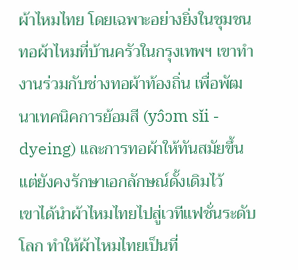ผ้าไหมไทย โดยเฉพาะอย่างยิ่งในชุมชนทอผ้าไหมที่บ้านครัวในกรุงเทพฯ เขาทำงานร่วมกับช่างทอผ้าท้องถิ่น เพื่อพัฒนาเทคนิคการย้อมสี (yɔ̂ɔm sǐi - dyeing) และการทอผ้าให้ทันสมัยขึ้น แต่ยังคงรักษาเอกลักษณ์ดั้งเดิมไว้
เขาได้นำผ้าไหมไทยไปสู่เวทีแฟชั่นระดับโลก ทำให้ผ้าไหมไทยเป็นที่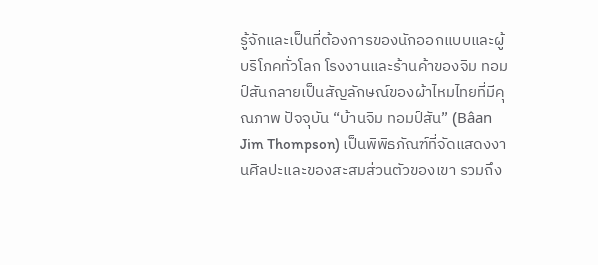รู้จักและเป็นที่ต้องการของนักออกแบบและผู้บริโภคทั่วโลก โรงงานและร้านค้าของจิม ทอมป์สันกลายเป็นสัญลักษณ์ของผ้าไหมไทยที่มีคุณภาพ ปัจจุบัน “บ้านจิม ทอมป์สัน” (Bâan Jim Thompson) เป็นพิพิธภัณฑ์ที่จัดแสดงงานศิลปะและของสะสมส่วนตัวของเขา รวมถึง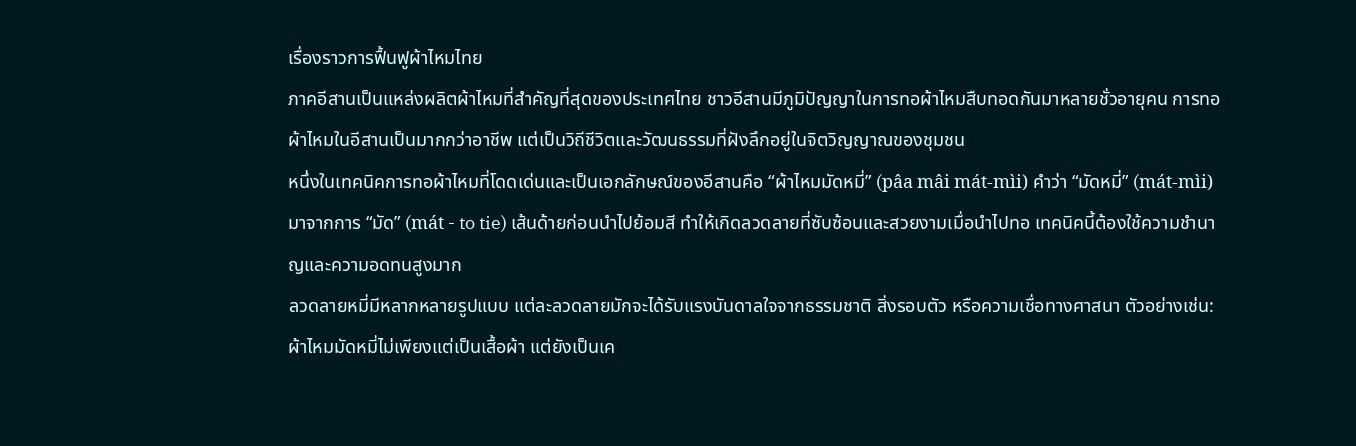เรื่องราวการฟื้นฟูผ้าไหมไทย
ภาคอีสานเป็นแหล่งผลิตผ้าไหมที่สำคัญที่สุดของประเทศไทย ชาวอีสานมีภูมิปัญญาในการทอผ้าไหมสืบทอดกันมาหลายชั่วอายุคน การทอผ้าไหมในอีสานเป็นมากกว่าอาชีพ แต่เป็นวิถีชีวิตและวัฒนธรรมที่ฝังลึกอยู่ในจิตวิญญาณของชุมชน
หนึ่งในเทคนิคการทอผ้าไหมที่โดดเด่นและเป็นเอกลักษณ์ของอีสานคือ “ผ้าไหมมัดหมี่” (pâa mâi mát-mìi) คำว่า “มัดหมี่” (mát-mìi) มาจากการ “มัด” (mát - to tie) เส้นด้ายก่อนนำไปย้อมสี ทำให้เกิดลวดลายที่ซับซ้อนและสวยงามเมื่อนำไปทอ เทคนิคนี้ต้องใช้ความชำนาญและความอดทนสูงมาก
ลวดลายหมี่มีหลากหลายรูปแบบ แต่ละลวดลายมักจะได้รับแรงบันดาลใจจากธรรมชาติ สิ่งรอบตัว หรือความเชื่อทางศาสนา ตัวอย่างเช่น:
ผ้าไหมมัดหมี่ไม่เพียงแต่เป็นเสื้อผ้า แต่ยังเป็นเค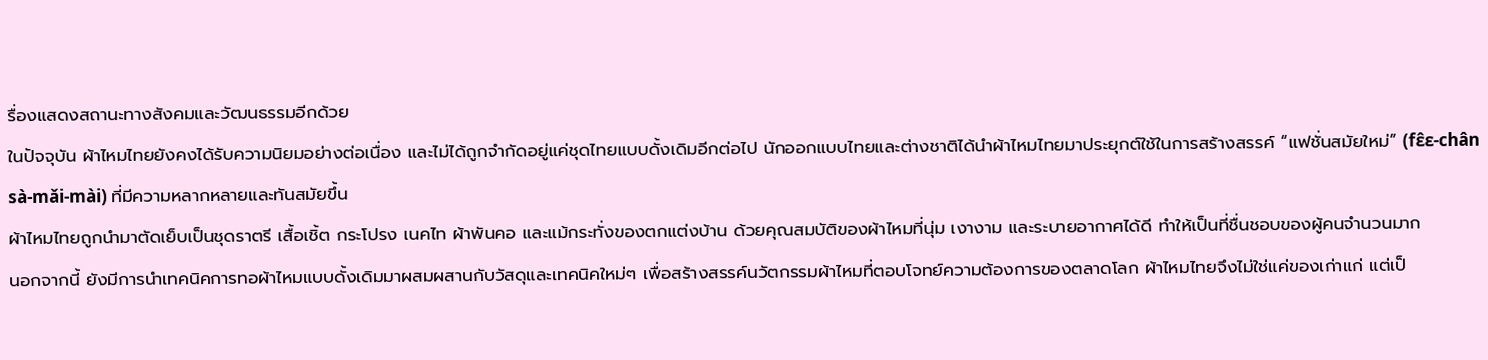รื่องแสดงสถานะทางสังคมและวัฒนธรรมอีกด้วย
ในปัจจุบัน ผ้าไหมไทยยังคงได้รับความนิยมอย่างต่อเนื่อง และไม่ได้ถูกจำกัดอยู่แค่ชุดไทยแบบดั้งเดิมอีกต่อไป นักออกแบบไทยและต่างชาติได้นำผ้าไหมไทยมาประยุกต์ใช้ในการสร้างสรรค์ “แฟชั่นสมัยใหม่” (fɛ̂ɛ-chân sà-mǎi-mài) ที่มีความหลากหลายและทันสมัยขึ้น
ผ้าไหมไทยถูกนำมาตัดเย็บเป็นชุดราตรี เสื้อเชิ้ต กระโปรง เนคไท ผ้าพันคอ และแม้กระทั่งของตกแต่งบ้าน ด้วยคุณสมบัติของผ้าไหมที่นุ่ม เงางาม และระบายอากาศได้ดี ทำให้เป็นที่ชื่นชอบของผู้คนจำนวนมาก
นอกจากนี้ ยังมีการนำเทคนิคการทอผ้าไหมแบบดั้งเดิมมาผสมผสานกับวัสดุและเทคนิคใหม่ๆ เพื่อสร้างสรรค์นวัตกรรมผ้าไหมที่ตอบโจทย์ความต้องการของตลาดโลก ผ้าไหมไทยจึงไม่ใช่แค่ของเก่าแก่ แต่เป็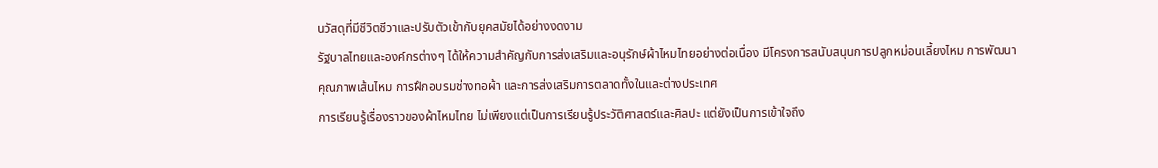นวัสดุที่มีชีวิตชีวาและปรับตัวเข้ากับยุคสมัยได้อย่างงดงาม
รัฐบาลไทยและองค์กรต่างๆ ได้ให้ความสำคัญกับการส่งเสริมและอนุรักษ์ผ้าไหมไทยอย่างต่อเนื่อง มีโครงการสนับสนุนการปลูกหม่อนเลี้ยงไหม การพัฒนาคุณภาพเส้นไหม การฝึกอบรมช่างทอผ้า และการส่งเสริมการตลาดทั้งในและต่างประเทศ
การเรียนรู้เรื่องราวของผ้าไหมไทย ไม่เพียงแต่เป็นการเรียนรู้ประวัติศาสตร์และศิลปะ แต่ยังเป็นการเข้าใจถึง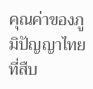คุณค่าของภูมิปัญญาไทยที่สืบ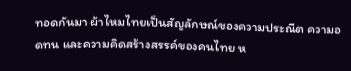ทอดกันมา ผ้าไหมไทยเป็นสัญลักษณ์ของความประณีต ความอดทน และความคิดสร้างสรรค์ของคนไทย ห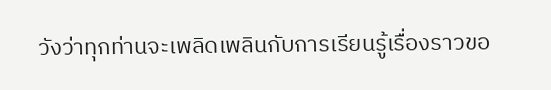วังว่าทุกท่านจะเพลิดเพลินกับการเรียนรู้เรื่องราวขอ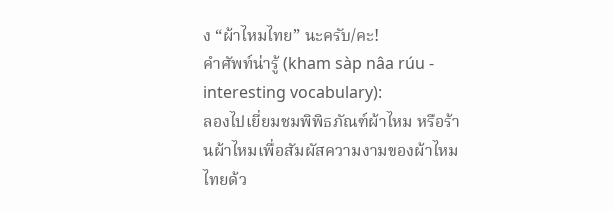ง “ผ้าไหมไทย” นะครับ/คะ!
คำศัพท์น่ารู้ (kham sàp nâa rúu - interesting vocabulary):
ลองไปเยี่ยมชมพิพิธภัณฑ์ผ้าไหม หรือร้านผ้าไหมเพื่อสัมผัสความงามของผ้าไหมไทยด้ว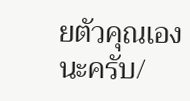ยตัวคุณเองนะครับ/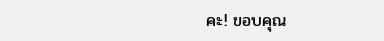คะ! ขอบคุณ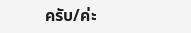ครับ/ค่ะ